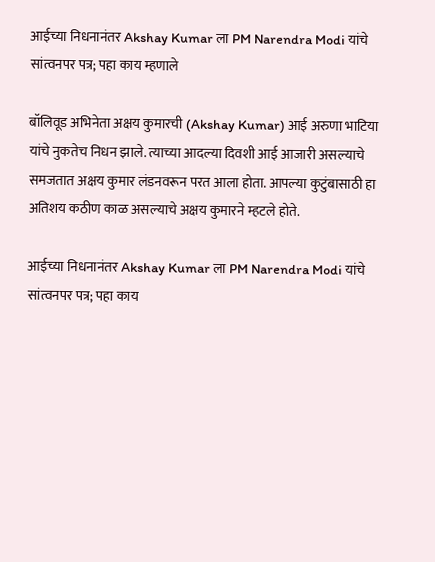आईच्या निधनानंतर Akshay Kumar ला PM Narendra Modi यांचे सांत्वनपर पत्र; पहा काय म्हणाले

बॉलिवूड अभिनेता अक्षय कुमारची (Akshay Kumar) आई अरुणा भाटिया यांचे नुकतेच निधन झाले. त्याच्या आदल्या दिवशी आई आजारी असल्याचे समजतात अक्षय कुमार लंडनवरून परत आला होता. आपल्या कुटुंबासाठी हा अतिशय कठीण काळ असल्याचे अक्षय कुमारने म्हटले होते.

आईच्या निधनानंतर Akshay Kumar ला PM Narendra Modi यांचे सांत्वनपर पत्र; पहा काय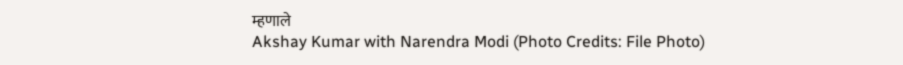म्हणाले
Akshay Kumar with Narendra Modi (Photo Credits: File Photo)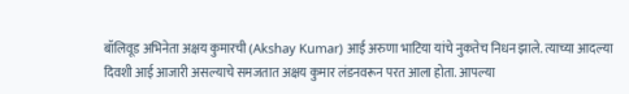बॉलिवूड अभिनेता अक्षय कुमारची (Akshay Kumar) आई अरुणा भाटिया यांचे नुकतेच निधन झाले. त्याच्या आदल्या दिवशी आई आजारी असल्याचे समजतात अक्षय कुमार लंडनवरून परत आला होता. आपल्या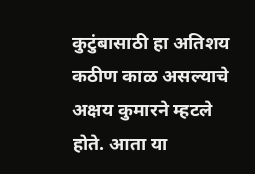कुटुंबासाठी हा अतिशय कठीण काळ असल्याचे अक्षय कुमारने म्हटले होते. आता या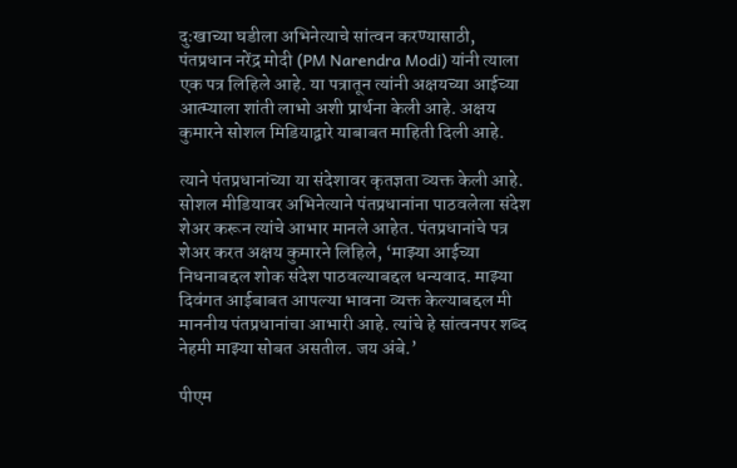दुःखाच्या घडीला अभिनेत्याचे सांत्वन करण्यासाठी, पंतप्रधान नरेंद्र मोदी (PM Narendra Modi) यांनी त्याला एक पत्र लिहिले आहे. या पत्रातून त्यांनी अक्षयच्या आईच्या आत्म्याला शांती लाभो अशी प्रार्थना केली आहे. अक्षय कुमारने सोशल मिडियाद्वारे याबाबत माहिती दिली आहे.

त्याने पंतप्रधानांच्या या संदेशावर कृतज्ञता व्यक्त केली आहे. सोशल मीडियावर अभिनेत्याने पंतप्रधानांना पाठवलेला संदेश शेअर करून त्यांचे आभार मानले आहेत. पंतप्रधानांचे पत्र शेअर करत अक्षय कुमारने लिहिले, ‘माझ्या आईच्या निधनाबद्दल शोक संदेश पाठवल्याबद्दल धन्यवाद. माझ्या दिवंगत आईबाबत आपल्या भावना व्यक्त केल्याबद्दल मी माननीय पंतप्रधानांचा आभारी आहे. त्यांचे हे सांत्वनपर शब्द नेहमी माझ्या सोबत असतील. जय अंबे.’

पीएम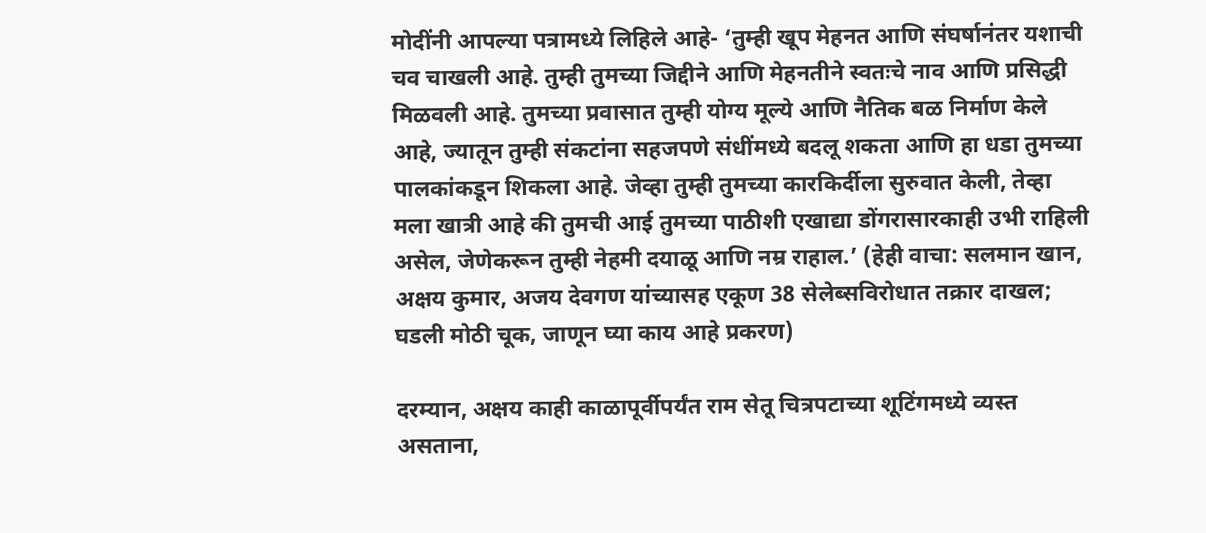मोदींनी आपल्या पत्रामध्ये लिहिले आहे- ‘तुम्ही खूप मेहनत आणि संघर्षानंतर यशाची चव चाखली आहे. तुम्ही तुमच्या जिद्दीने आणि मेहनतीने स्वतःचे नाव आणि प्रसिद्धी मिळवली आहे. तुमच्या प्रवासात तुम्ही योग्य मूल्ये आणि नैतिक बळ निर्माण केले आहे, ज्यातून तुम्ही संकटांना सहजपणे संधींमध्ये बदलू शकता आणि हा धडा तुमच्या पालकांकडून शिकला आहे. जेव्हा तुम्ही तुमच्या कारकिर्दीला सुरुवात केली, तेव्हा मला खात्री आहे की तुमची आई तुमच्या पाठीशी एखाद्या डोंगरासारकाही उभी राहिली असेल, जेणेकरून तुम्ही नेहमी दयाळू आणि नम्र राहाल.’ (हेही वाचा: सलमान खान, अक्षय कुमार, अजय देवगण यांच्यासह एकूण 38 सेलेब्सविरोधात तक्रार दाखल; घडली मोठी चूक, जाणून घ्या काय आहे प्रकरण)

दरम्यान, अक्षय काही काळापूर्वीपर्यंत राम सेतू चित्रपटाच्या शूटिंगमध्ये व्यस्त असताना,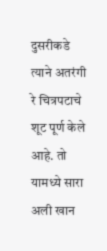दुसरीकडे त्याने अतरंगी रे चित्रपटाचे शूट पूर्ण केले आहे. तो यामध्ये सारा अली खान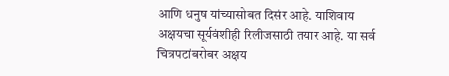आणि धनुष यांच्यासोबत दिसंर आहे. याशिवाय अक्षयचा सूर्यवंशीही रिलीजसाठी तयार आहे. या सर्व चित्रपटांबरोबर अक्षय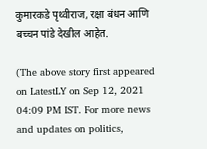कुमारकडे पृथ्वीराज, रक्षा बंधन आणि बच्चन पांडे देखील आहेत.

(The above story first appeared on LatestLY on Sep 12, 2021 04:09 PM IST. For more news and updates on politics,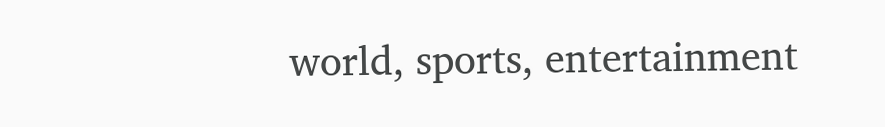world, sports, entertainment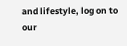and lifestyle, log on to our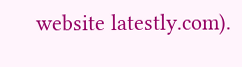website latestly.com).